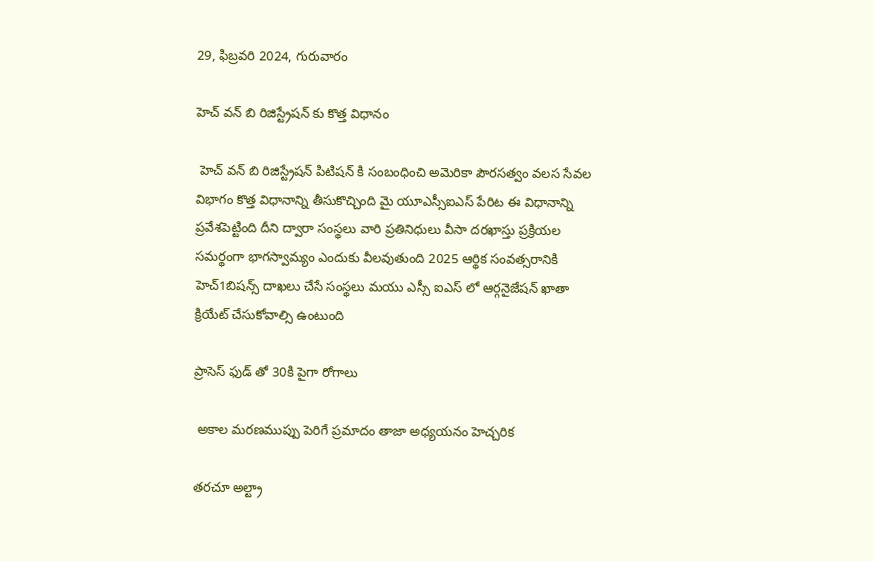29, ఫిబ్రవరి 2024, గురువారం

హెచ్ వన్ బి రిజిస్ట్రేషన్ కు కొత్త విధానం

 హెచ్ వన్ బి రిజిస్ట్రేషన్ పిటిషన్ కి సంబంధించి అమెరికా పౌరసత్వం వలస సేవల విభాగం కొత్త విధానాన్ని తీసుకొచ్చింది మై యూఎస్సీఐఎస్ పేరిట ఈ విధానాన్ని ప్రవేశపెట్టింది దీని ద్వారా సంస్థలు వారి ప్రతినిధులు వీసా దరఖాస్తు ప్రక్రియల సమర్థంగా భాగస్వామ్యం ఎందుకు వీలవుతుంది 2025 ఆర్థిక సంవత్సరానికి హెచ్1బిషన్స్ దాఖలు చేసే సంస్థలు మయు ఎస్సీ ఐఎస్ లో ఆర్గనైజేషన్ ఖాతా క్రియేట్ చేసుకోవాల్సి ఉంటుంది

ప్రాసెస్ ఫుడ్ తో 30కి పైగా రోగాలు

 అకాల మరణముప్పు పెరిగే ప్రమాదం తాజా అధ్యయనం హెచ్చరిక

తరచూ అల్ట్రా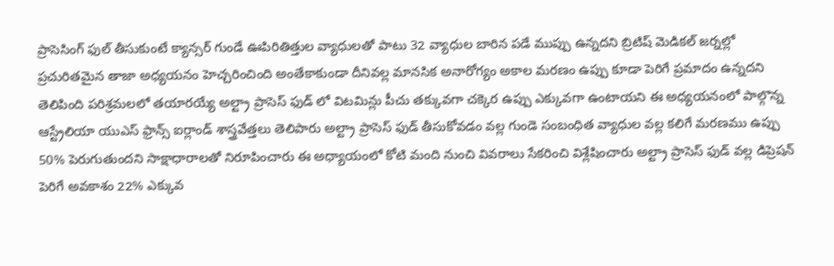ప్రాసెసింగ్ ఫుల్ తీసుకుంటే క్యాన్సర్ గుండే ఊపిరితిత్తుల వ్యాధులతో పాటు 32 వ్యాధుల బారిన పడే ముప్పు ఉన్నదని బ్రిటిష్ మెడికల్ జర్నల్లో ప్రచురితమైన తాజా అధ్యయనం హెచ్చరించింది అంతేకాకుండా దీనివల్ల మానసిక అనారోగ్యం అకాల మరణం ఉప్పు కూడా పెరిగే ప్రమాదం ఉన్నదని తెలిపింది పరిశ్రమలలో తయారయ్యే అల్ట్రా ప్రాసెస్ ఫుడ్ లో విటమిన్లు పీచు తక్కువగా చక్కెర ఉప్పు ఎక్కువగా ఉంటాయని ఈ అధ్యయనంలో పాల్గొన్న ఆస్ట్రేలియా యుఎస్ ఫ్రాన్స్ ఐర్లాండ్ శాస్త్రవేత్తలు తెలిపారు అల్ట్రా ప్రాసెస్ ఫుడ్ తీసుకోవడం వల్ల గుండె సంబంధిత వ్యాధుల వల్ల కలిగే మరణము ఉప్పు 50% పెరుగుతుందని సాక్షాధారాలతో నిరూపించారు ఈ అధ్యాయంలో కోటి మంది నుంచి వివరాలు సేకరించి విశ్లేషించారు అల్ట్రా ప్రాసెస్ ఫుడ్ వల్ల డిప్రెషన్ పెరిగే అవకాశం 22% ఎక్కువ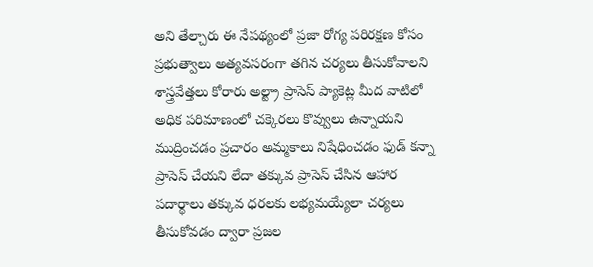అని తేల్చారు ఈ నేపథ్యంలో ప్రజా రోగ్య పరిరక్షణ కోసం ప్రభుత్వాలు అత్యవసరంగా తగిన చర్యలు తీసుకోవాలని శాస్త్రవేత్తలు కోరారు అల్ట్రా ప్రాసెస్ ప్యాకెట్ల మీద వాటిలో అధిక పరిమాణంలో చక్కెరలు కొవ్వులు ఉన్నాయని ముద్రించడం ప్రచారం అమ్మకాలు నిషేధించడం ఫుడ్ కన్నా ప్రాసెస్ చేయని లేదా తక్కువ ప్రాసెస్ చేసిన ఆహార పదార్థాలు తక్కువ ధరలకు లభ్యమయ్యేలా చర్యలు తీసుకోవడం ద్వారా ప్రజల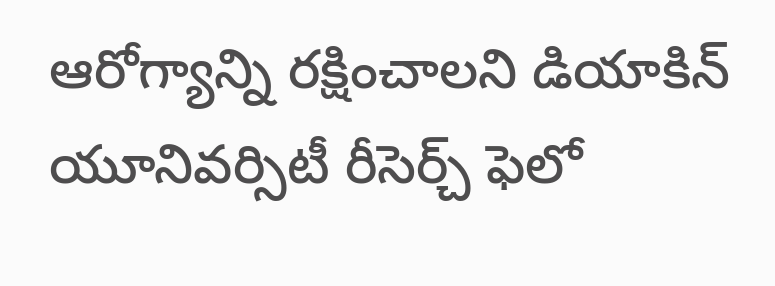ఆరోగ్యాన్ని రక్షించాలని డియాకిన్ యూనివర్సిటీ రీసెర్చ్ ఫెలో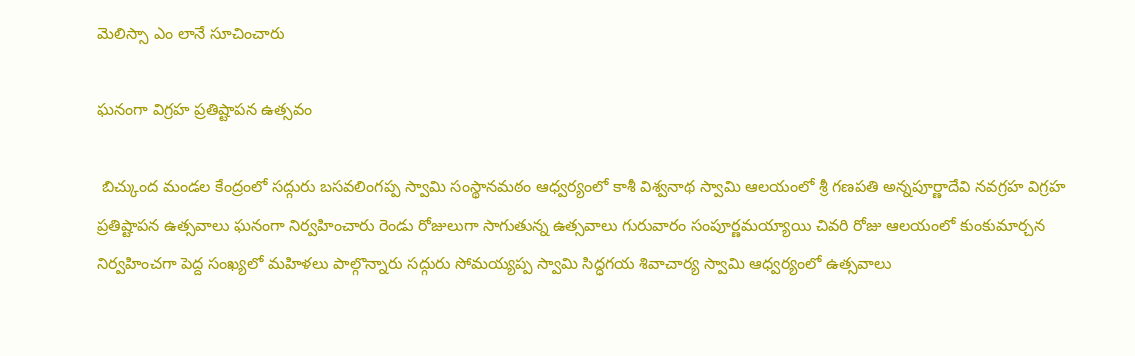మెలిస్సా ఎం లానే సూచించారు

ఘనంగా విగ్రహ ప్రతిష్టాపన ఉత్సవం

 బిచ్కుంద మండల కేంద్రంలో సద్గురు బసవలింగప్ప స్వామి సంస్థానమఠం ఆధ్వర్యంలో కాశీ విశ్వనాథ స్వామి ఆలయంలో శ్రీ గణపతి అన్నపూర్ణాదేవి నవగ్రహ విగ్రహ ప్రతిష్టాపన ఉత్సవాలు ఘనంగా నిర్వహించారు రెండు రోజులుగా సాగుతున్న ఉత్సవాలు గురువారం సంపూర్ణమయ్యాయి చివరి రోజు ఆలయంలో కుంకుమార్చన నిర్వహించగా పెద్ద సంఖ్యలో మహిళలు పాల్గొన్నారు సద్గురు సోమయ్యప్ప స్వామి సిద్ధగయ శివాచార్య స్వామి ఆధ్వర్యంలో ఉత్సవాలు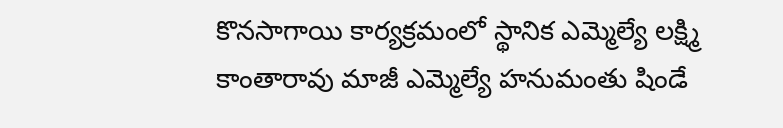కొనసాగాయి కార్యక్రమంలో స్థానిక ఎమ్మెల్యే లక్ష్మి కాంతారావు మాజీ ఎమ్మెల్యే హనుమంతు షిండే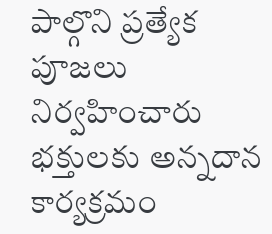పాల్గొని ప్రత్యేక పూజలు నిర్వహించారు భక్తులకు అన్నదాన కార్యక్రమం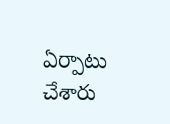ఏర్పాటు చేశారు